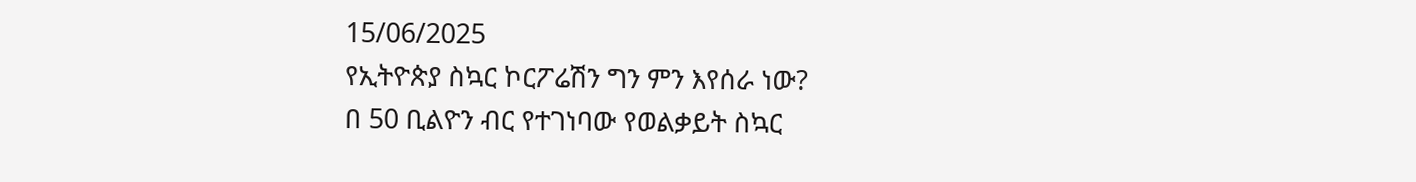15/06/2025
የኢትዮጵያ ስኳር ኮርፖሬሽን ግን ምን እየሰራ ነው?
በ 50 ቢልዮን ብር የተገነባው የወልቃይት ስኳር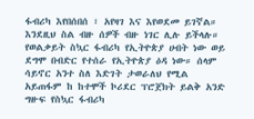ፋብሪካ እየበሰበሰ ፣ አየዛገ እና እየወደመ ይገኛል። እንደዚህ ስል ብዙ ሰዎች ብዙ ነገር ሊሉ ይችላሉ። የወልቃይት ስኳር ፋብሪካ የኢትዮጵያ ሀብት ነው ወይ ደግሞ በብድር የተሰራ የኢትዮጵያ ዕዳ ነው። ሰላም ሳይኖር አንተ ስለ እድገት ታወራለህ የሚል አይጠፋም ከ ከተሞች ኮሪደር ፕሮጀክት ይልቅ አንድ ግዙፍ የስኳር ፋብሪካ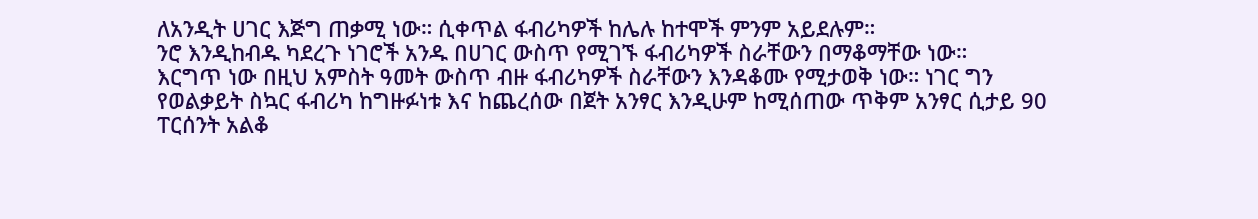ለአንዲት ሀገር እጅግ ጠቃሚ ነው። ሲቀጥል ፋብሪካዎች ከሌሉ ከተሞች ምንም አይደሉም።
ንሮ እንዲከብዱ ካደረጉ ነገሮች አንዱ በሀገር ውስጥ የሚገኙ ፋብሪካዎች ስራቸውን በማቆማቸው ነው።
እርግጥ ነው በዚህ አምስት ዓመት ውስጥ ብዙ ፋብሪካዎች ስራቸውን እንዳቆሙ የሚታወቅ ነው። ነገር ግን የወልቃይት ስኳር ፋብሪካ ከግዙፉነቱ እና ከጨረሰው በጀት አንፃር እንዲሁም ከሚሰጠው ጥቅም አንፃር ሲታይ 90 ፐርሰንት አልቆ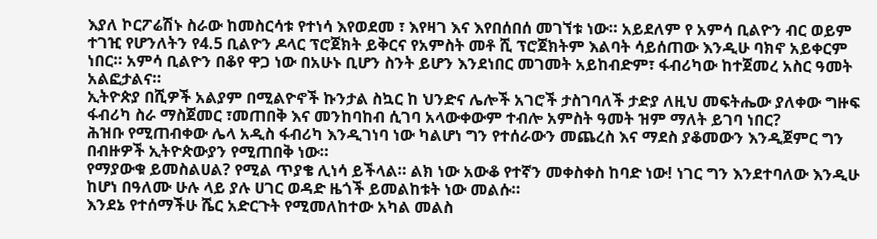እያለ ኮርፖሬሽኑ ስራው ከመስርሳቱ የተነሳ እየወደመ ፣ እየዛገ እና እየበሰበሰ መገኘቱ ነው። አይደለም የ አምሳ ቢልዮን ብር ወይም ተገዢ የሆንለትን የ4.5 ቢልዮን ዶላር ፕሮጀክት ይቅርና የአምስት መቶ ሺ ፕሮጀክትም እልባት ሳይሰጠው እንዲሁ ባክኖ አይቀርም ነበር። አምሳ ቢልዮን በቆየ ዋጋ ነው በአሁኑ ቢሆን ስንት ይሆን እንደነበር መገመት አይከብድም፣ ፋብሪካው ከተጀመረ አስር ዓመት አልፎታልና።
ኢትዮጵያ በሺዎች አልያም በሚልዮኖች ኩንታል ስኳር ከ ህንድና ሌሎች አገሮች ታስገባለች ታድያ ለዚህ መፍትሔው ያለቀው ግዙፍ ፋብሪካ ስራ ማስጀመር ፣መጠበቅ እና መንከባከብ ሲገባ አላውቀውም ተብሎ አምስት ዓመት ዝም ማለት ይገባ ነበር?
ሕዝቡ የሚጠብቀው ሌላ አዲስ ፋብሪካ እንዲገነባ ነው ካልሆነ ግን የተሰራውን መጨረስ እና ማደስ ያቆመውን እንዲጀምር ግን በብዙዎች ኢትዮጵውያን የሚጠበቅ ነው።
የማያውቁ ይመስልሀል? የሚል ጥያቄ ሊነሳ ይችላል። ልክ ነው አውቆ የተኛን መቀስቀስ ከባድ ነው! ነገር ግን እንደተባለው እንዲሁ ከሆነ በዓለሙ ሁሉ ላይ ያሉ ሀገር ወዳድ ዜጎች ይመልከቱት ነው መልሱ።
እንደኔ የተሰማችሁ ሼር አድርጉት የሚመለከተው አካል መልስ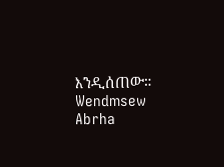እንዲሰጠው።
Wendmsew Abrha